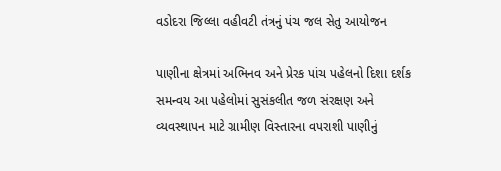વડોદરા જિલ્લા વહીવટી તંત્રનું પંચ જલ સેતુ આયોજન

પાણીના ક્ષેત્રમાં અભિનવ અને પ્રેરક પાંચ પહેલનો દિશા દર્શક સમન્વય આ પહેલોમાં સુસંકલીત જળ સંરક્ષણ અને વ્યવસ્થાપન માટે ગ્રામીણ વિસ્તારના વપરાશી પાણીનું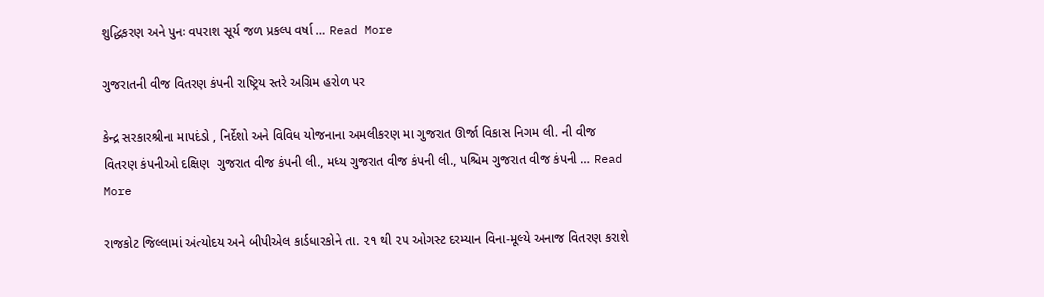શુદ્ધિકરણ અને પુનઃ વપરાશ સૂર્ય જળ પ્રકલ્પ વર્ષા … Read More

ગુજરાતની વીજ વિતરણ કંપની રાષ્ટ્રિય સ્તરે અગ્રિમ હરોળ પર

કેન્‍દ્ર સરકારશ્રીના માપદંડો , નિર્દેશો અને વિવિધ યોજનાના અમલીકરણ મા ગુજરાત ઊર્જા વિકાસ નિગમ લી. ની વીજ વિતરણ કંપનીઓ દક્ષિણ  ગુજરાત વીજ કંપની લી., મધ્‍ય ગુજરાત વીજ કંપની લી., પશ્ચિમ ગુજરાત વીજ કંપની … Read More

રાજકોટ જિલ્લામાં અંત્યોદય અને બીપીએલ કાર્ડધારકોને તા. ૨૧ થી ૨૫ ઓગસ્ટ દરમ્યાન વિના-મૂલ્યે અનાજ વિતરણ કરાશે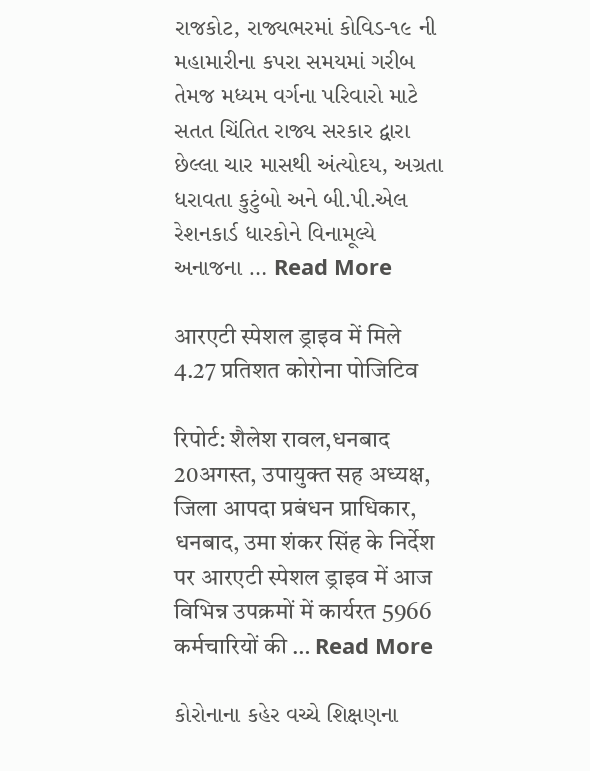રાજકોટ, રાજ્યભરમાં કોવિડ-૧૯ ની મહામારીના કપરા સમયમાં ગરીબ તેમજ મધ્યમ વર્ગના પરિવારો માટે સતત ચિંતિત રાજ્ય સરકાર દ્વારા છેલ્લા ચાર માસથી અંત્યોદય, અગ્રતા ધરાવતા કુટુંબો અને બી.પી.એલ રેશનકાર્ડ ધારકોને વિનામૂલ્યે અનાજના … Read More

आरएटी स्पेशल ड्राइव में मिले 4.27 प्रतिशत कोरोना पोजिटिव

रिपोर्ट: शैलेश रावल,धनबाद 20अगस्त, उपायुक्त सह अध्यक्ष, जिला आपदा प्रबंधन प्राधिकार, धनबाद, उमा शंकर सिंह के निर्देश पर आरएटी स्पेशल ड्राइव में आज विभिन्न उपक्रमों में कार्यरत 5966 कर्मचारियों की … Read More

કોરોનાના કહેર વચ્ચે શિક્ષણના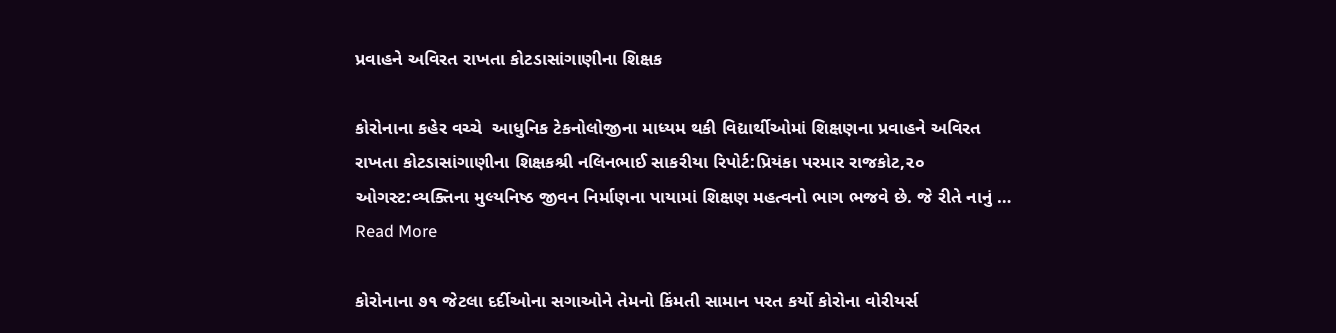પ્રવાહને અવિરત રાખતા કોટડાસાંગાણીના શિક્ષક

કોરોનાના કહેર વચ્ચે  આધુનિક ટેકનોલોજીના માધ્યમ થકી વિદ્યાર્થીઓમાં શિક્ષણના પ્રવાહને અવિરત રાખતા કોટડાસાંગાણીના શિક્ષકશ્રી નલિનભાઈ સાકરીયા રિપોર્ટ:પ્રિયંકા પરમાર રાજકોટ,૨૦ ઓગસ્ટ:વ્યક્તિના મુલ્યનિષ્ઠ જીવન નિર્માણના પાયામાં શિક્ષણ મહત્વનો ભાગ ભજવે છે. જે રીતે નાનું … Read More

કોરોનાના ૭૧ જેટલા દર્દીઓના સગાઓને તેમનો કિંમતી સામાન પરત કર્યો કોરોના વોરીયર્સ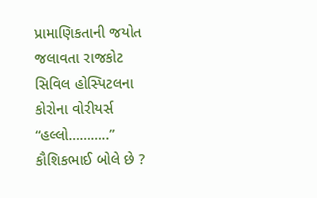પ્રામાણિકતાની જયોત જલાવતા રાજકોટ સિવિલ હોસ્પિટલના કોરોના વોરીયર્સ “હલ્લો………..” કૌશિકભાઈ બોલે છે ?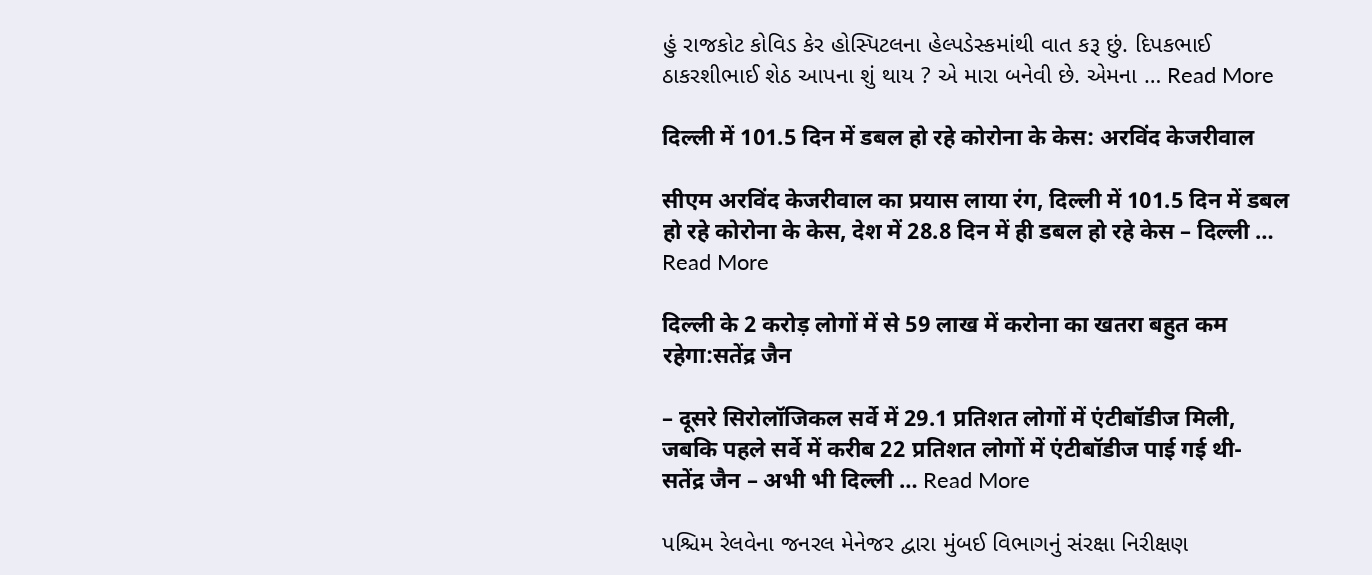હું રાજકોટ કોવિડ કેર હોસ્પિટલના હેલ્પડેસ્કમાંથી વાત કરૂ છું. દિપકભાઈ ઠાકરશીભાઈ શેઠ આપના શું થાય ? એ મારા બનેવી છે. એમના … Read More

दिल्ली में 101.5 दिन में डबल हो रहे कोरोना के केस: अरविंद केजरीवाल

सीएम अरविंद केजरीवाल का प्रयास लाया रंग, दिल्ली में 101.5 दिन में डबल हो रहे कोरोना के केस, देश में 28.8 दिन में ही डबल हो रहे केस – दिल्ली … Read More

दिल्ली के 2 करोड़ लोगों में से 59 लाख में करोना का खतरा बहुत कम रहेगा:सतेंद्र जैन

– दूसरे सिरोलॉजिकल सर्वे में 29.1 प्रतिशत लोगों में एंटीबॉडीज मिली, जबकि पहले सर्वे में करीब 22 प्रतिशत लोगों में एंटीबॉडीज पाई गई थी- सतेंद्र जैन – अभी भी दिल्ली … Read More

પશ્ચિમ રેલવેના જનરલ મેનેજર દ્વારા મુંબઈ વિભાગનું સંરક્ષા નિરીક્ષણ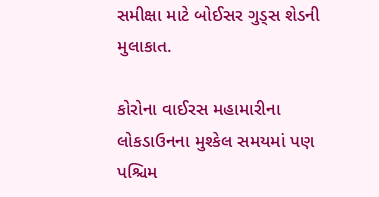સમીક્ષા માટે બોઈસર ગુડ્સ શેડની મુલાકાત.

કોરોના વાઈરસ મહામારીના લોકડાઉનના મુશ્કેલ સમયમાં પણ પશ્ચિમ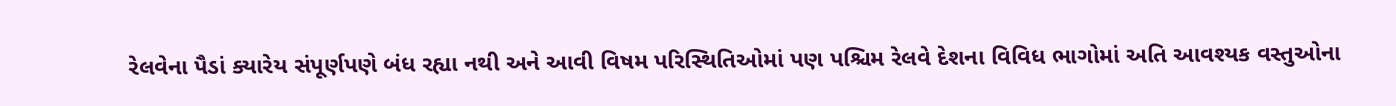રેલવેના પૈડાં ક્યારેય સંપૂર્ણપણે બંધ રહ્યા નથી અને આવી વિષમ પરિસ્થિતિઓમાં પણ પશ્ચિમ રેલવે દેશના વિવિધ ભાગોમાં અતિ આવશ્યક વસ્તુઓના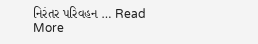નિરંતર પરિવહન … Read More